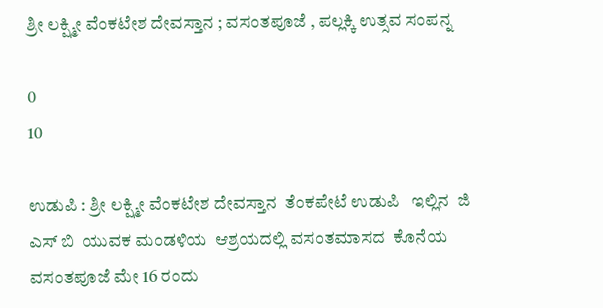ಶ್ರೀ ಲಕ್ಷ್ಮೀ ವೆಂಕಟೇಶ ದೇವಸ್ತಾನ ; ವಸಂತಪೂಜೆ , ಪಲ್ಲಕ್ಕಿ ಉತ್ಸವ ಸಂಪನ್ನ

0
10

ಉಡುಪಿ : ಶ್ರೀ ಲಕ್ಷ್ಮೀ ವೆಂಕಟೇಶ ದೇವಸ್ತಾನ  ತೆಂಕಪೇಟೆ ಉಡುಪಿ   ಇಲ್ಲಿನ  ಜಿ  ಎಸ್ ಬಿ  ಯುವಕ ಮಂಡಳಿಯ  ಆಶ್ರಯದಲ್ಲಿ ವಸಂತಮಾಸದ  ಕೊನೆಯ ವಸಂತಪೂಜೆ ಮೇ 16 ರಂದು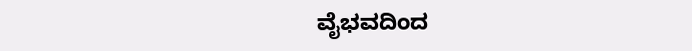ವೈಭವದಿಂದ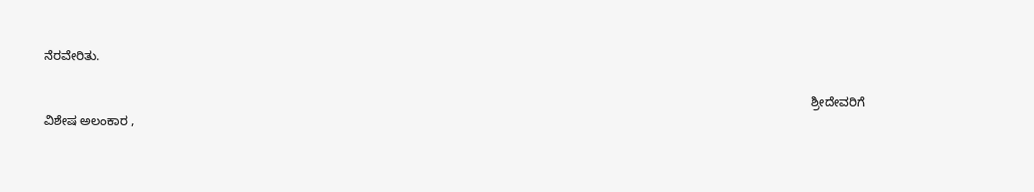ನೆರವೇರಿತು.

                                                                                                                                                                                                                              ಶ್ರೀದೇವರಿಗೆ ವಿಶೇಷ ಅಲಂಕಾರ ,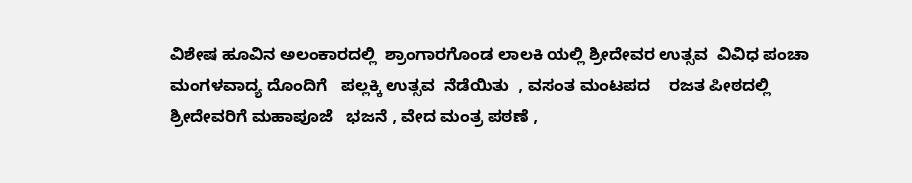ವಿಶೇಷ ಹೂವಿನ ಅಲಂಕಾರದಲ್ಲಿ  ಶ್ರಾಂಗಾರಗೊಂಡ ಲಾಲಕಿ ಯಲ್ಲಿ ಶ್ರೀದೇವರ ಉತ್ಸವ  ವಿವಿಧ ಪಂಚಾ  ಮಂಗಳವಾದ್ಯ ದೊಂದಿಗೆ   ಪಲ್ಲಕ್ಕಿ ಉತ್ಸವ  ನೆಡೆಯಿತು  , ವಸಂತ ಮಂಟಪದ    ರಜತ ಪೀಠದಲ್ಲಿ   ಶ್ರೀದೇವರಿಗೆ ಮಹಾಪೂಜೆ   ಭಜನೆ , ವೇದ ಮಂತ್ರ ಪಠಣೆ ,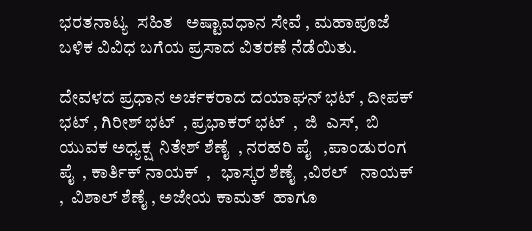ಭರತನಾಟ್ಯ  ಸಹಿತ   ಅಷ್ಟಾವಧಾನ ಸೇವೆ , ಮಹಾಪೂಜೆ ಬಳಿಕ ವಿವಿಧ ಬಗೆಯ ಪ್ರಸಾದ ವಿತರಣೆ ನೆಡೆಯಿತು.

ದೇವಳದ ಪ್ರಧಾನ ಅರ್ಚಕರಾದ ದಯಾಘನ್ ಭಟ್ , ದೀಪಕ್ ಭಟ್ , ಗಿರೀಶ್ ಭಟ್  , ಪ್ರಭಾಕರ್ ಭಟ್  ,  ಜಿ  ಎಸ್,  ಬಿ ಯುವಕ ಅಧ್ಯಕ್ಷ  ನಿತೇಶ್ ಶೆಣೈ  , ನರಹರಿ ಪೈ   ,ಪಾಂಡುರಂಗ ಪೈ  , ಕಾರ್ತಿಕ್ ನಾಯಕ್  ,   ಭಾಸ್ಕರ ಶೆಣೈ  ,ವಿಠಲ್   ನಾಯಕ್  ,  ವಿಶಾಲ್ ಶೆಣೈ , ಅಜೇಯ ಕಾಮತ್  ಹಾಗೂ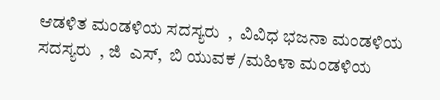ಆಡಳಿತ ಮಂಡಳಿಯ ಸದಸ್ಯರು  ,  ವಿವಿಧ ಭಜನಾ ಮಂಡಳಿಯ ಸದಸ್ಯರು  , ಜಿ  ಎಸ್,  ಬಿ ಯುವಕ /ಮಹಿಳಾ ಮಂಡಳಿಯ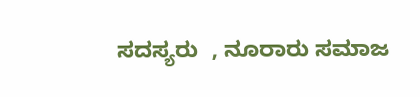ಸದಸ್ಯರು  , ನೂರಾರು ಸಮಾಜ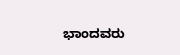ಭಾಂದವರು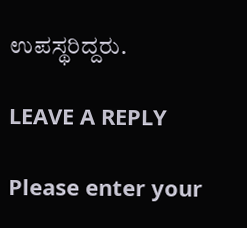ಉಪಸ್ಥರಿದ್ದರು.

LEAVE A REPLY

Please enter your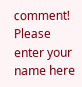comment!
Please enter your name here